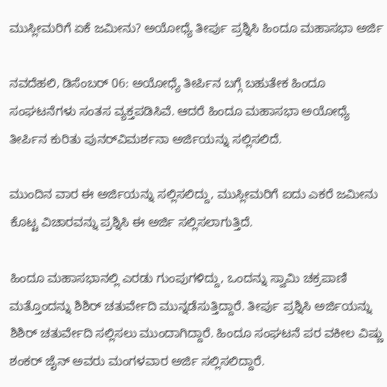ಮುಸ್ಲೀಮರಿಗೆ ಏಕೆ ಜಮೀನು? ಅಯೋಧ್ಯೆ ತೀರ್ಪು ಪ್ರಶ್ನಿಸಿ ಹಿಂದೂ ಮಹಾಸಭಾ ಅರ್ಜಿ

ನವದೆಹಲಿ, ಡಿಸೆಂಬರ್ 06: ಅಯೋಧ್ಯೆ ತೀರ್ಪಿನ ಬಗ್ಗೆ ಬಹುತೇಕ ಹಿಂದೂ ಸಂಘಟನೆಗಳು ಸಂತಸ ವ್ಯಕ್ತಪಡಿಸಿವೆ. ಆದರೆ ಹಿಂದೂ ಮಹಾಸಭಾ ಅಯೋಧ್ಯೆ ತೀರ್ಪಿನ ಕುರಿತು ಪುನರ್‌ವಿಮರ್ಶನಾ ಅರ್ಜಿಯನ್ನು ಸಲ್ಲಿಸಲಿದೆ.

ಮುಂದಿನ ವಾರ ಈ ಅರ್ಜಿಯನ್ನು ಸಲ್ಲಿಸಲಿದ್ದು, ಮುಸ್ಲೀಮರಿಗೆ ಐದು ಎಕರೆ ಜಮೀನು ಕೊಟ್ಟ ವಿಚಾರವನ್ನು ಪ್ರಶ್ನಿಸಿ ಈ ಅರ್ಜಿ ಸಲ್ಲಿಸಲಾಗುತ್ತಿದೆ.

ಹಿಂದೂ ಮಹಾಸಭಾನಲ್ಲಿ ಎರಡು ಗುಂಪುಗಳಿದ್ದು, ಒಂದನ್ನು ಸ್ವಾಮಿ ಚಕ್ರಪಾಣಿ ಮತ್ತೊಂದನ್ನು ಶಿಶಿರ್ ಚತುರ್ವೇದಿ ಮುನ್ನಡೆಸುತ್ತಿದ್ದಾರೆ. ತೀರ್ಪು ಪ್ರಶ್ನಿಸಿ ಅರ್ಜಿಯನ್ನು ಶಿಶಿರ್ ಚತುರ್ವೇದಿ ಸಲ್ಲಿಸಲು ಮುಂದಾಗಿದ್ದಾರೆ. ಹಿಂದೂ ಸಂಘಟನೆ ಪರ ವಕೀಲ ವಿಷ್ಣು ಶಂಕರ್ ಜೈನ್ ಅವರು ಮಂಗಳವಾರ ಅರ್ಜಿ ಸಲ್ಲಿಸಲಿದ್ದಾರೆ.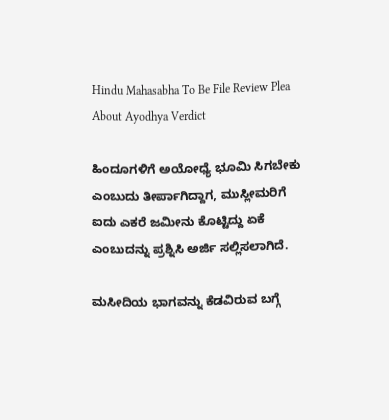Hindu Mahasabha To Be File Review Plea About Ayodhya Verdict

ಹಿಂದೂಗಳಿಗೆ ಅಯೋಧ್ಯೆ ಭೂಮಿ ಸಿಗಬೇಕು ಎಂಬುದು ತೀರ್ಪಾಗಿದ್ದಾಗ, ಮುಸ್ಲೀಮರಿಗೆ ಐದು ಎಕರೆ ಜಮೀನು ಕೊಟ್ಟಿದ್ದು ಏಕೆ ಎಂಬುದನ್ನು ಪ್ರಶ್ನಿಸಿ ಅರ್ಜಿ ಸಲ್ಲಿಸಲಾಗಿದೆ.

ಮಸೀದಿಯ ಭಾಗವನ್ನು ಕೆಡವಿರುವ ಬಗ್ಗೆ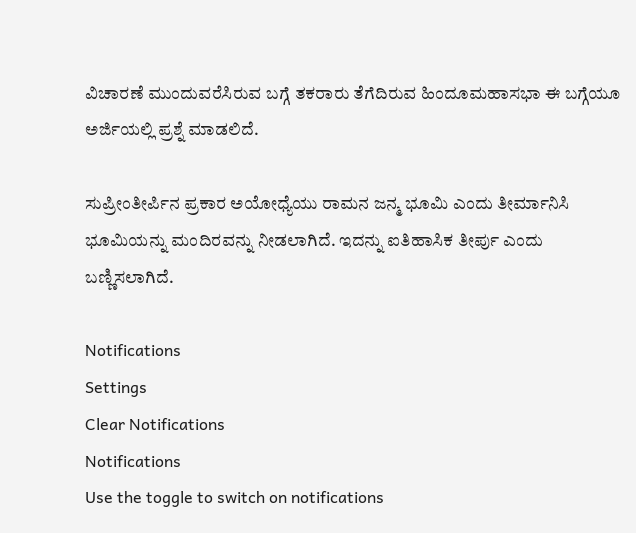ವಿಚಾರಣೆ ಮುಂದುವರೆಸಿರುವ ಬಗ್ಗೆ ತಕರಾರು ತೆಗೆದಿರುವ ಹಿಂದೂಮಹಾಸಭಾ ಈ ಬಗ್ಗೆಯೂ ಅರ್ಜಿಯಲ್ಲಿ ಪ್ರಶ್ನೆ ಮಾಡಲಿದೆ.

ಸುಪ್ರೀಂತೀರ್ಪಿನ ಪ್ರಕಾರ ಅಯೋಧ್ಯೆಯು ರಾಮನ ಜನ್ಮ ಭೂಮಿ ಎಂದು ತೀರ್ಮಾನಿಸಿ ಭೂಮಿಯನ್ನು ಮಂದಿರವನ್ನು ನೀಡಲಾಗಿದೆ. ಇದನ್ನು ಐತಿಹಾಸಿಕ ತೀರ್ಪು ಎಂದು ಬಣ್ಣಿಸಲಾಗಿದೆ.

Notifications
Settings
Clear Notifications
Notifications
Use the toggle to switch on notifications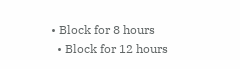• Block for 8 hours
  • Block for 12 hours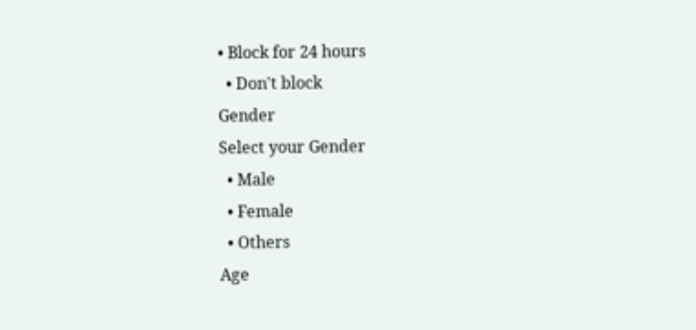• Block for 24 hours
  • Don't block
Gender
Select your Gender
  • Male
  • Female
  • Others
Age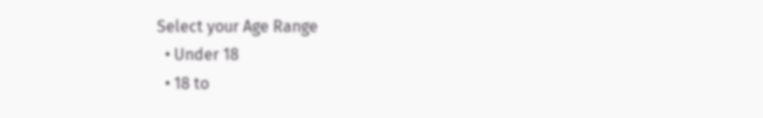Select your Age Range
  • Under 18
  • 18 to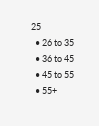25
  • 26 to 35
  • 36 to 45
  • 45 to 55
  • 55+